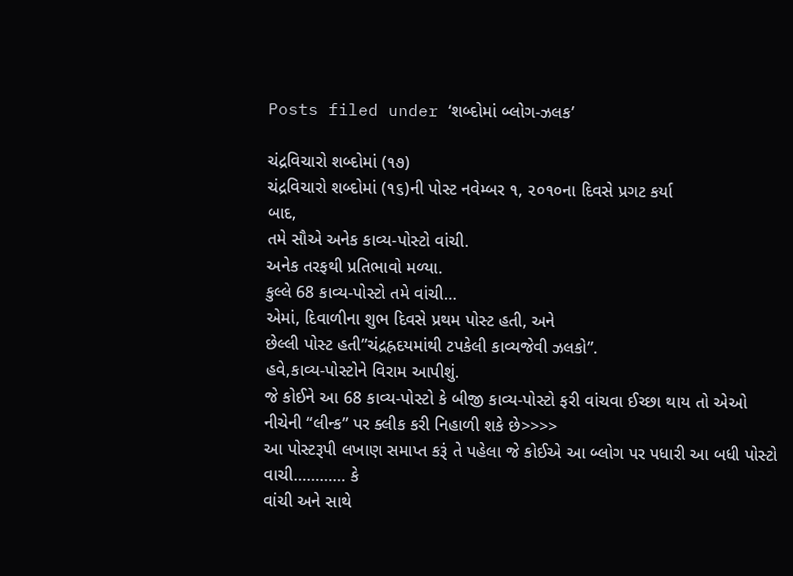Posts filed under ‘શબ્દોમાં બ્લોગ-ઝલક’

ચંદ્રવિચારો શબ્દોમાં (૧૭)
ચંદ્રવિચારો શબ્દોમાં (૧૬)ની પોસ્ટ નવેમ્બર ૧, ૨૦૧૦ના દિવસે પ્રગટ કર્યા
બાદ,
તમે સૌએ અનેક કાવ્ય-પોસ્ટો વાંચી.
અનેક તરફથી પ્રતિભાવો મળ્યા.
કુલ્લે 68 કાવ્ય-પોસ્ટો તમે વાંચી…
એમાં, દિવાળીના શુભ દિવસે પ્રથમ પોસ્ટ હતી, અને
છેલ્લી પોસ્ટ હતી”ચંદ્રહ્રદયમાંથી ટપકેલી કાવ્યજેવી ઝલકો”.
હવે,કાવ્ય-પોસ્ટોને વિરામ આપીશું.
જે કોઈને આ 68 કાવ્ય-પોસ્ટો કે બીજી કાવ્ય-પોસ્ટો ફરી વાંચવા ઈચ્છા થાય તો એઓ
નીચેની “લીન્ક” પર ક્લીક કરી નિહાળી શકે છે>>>>
આ પોસ્ટરૂપી લખાણ સમાપ્ત કરૂં તે પહેલા જે કોઈએ આ બ્લોગ પર પધારી આ બધી પોસ્ટો
વાચી………… કે
વાંચી અને સાથે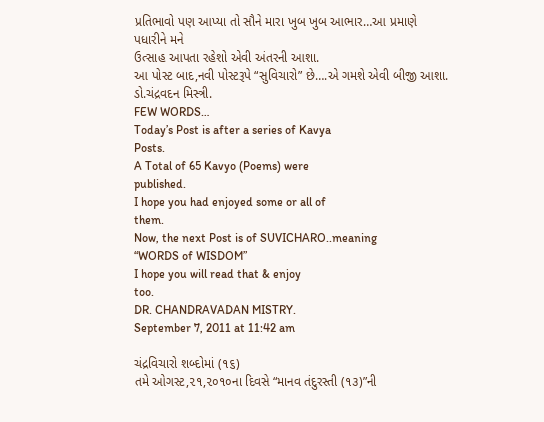પ્રતિભાવો પણ આપ્યા તો સૌને મારા ખુબ ખુબ આભાર…આ પ્રમાણે
પધારીને મને
ઉત્સાહ આપતા રહેશો એવી અંતરની આશા.
આ પોસ્ટ બાદ,નવી પોસ્ટરૂપે “સુવિચારો” છે….એ ગમશે એવી બીજી આશા.
ડો.ચંદ્રવદન મિસ્ત્રી.
FEW WORDS…
Today’s Post is after a series of Kavya
Posts.
A Total of 65 Kavyo (Poems) were
published.
I hope you had enjoyed some or all of
them.
Now, the next Post is of SUVICHARO..meaning
“WORDS of WISDOM”
I hope you will read that & enjoy
too.
DR. CHANDRAVADAN MISTRY.
September 7, 2011 at 11:42 am

ચંદ્રવિચારો શબ્દોમાં (૧૬)
તમે ઓગસ્ટ,૨૧,૨૦૧૦ના દિવસે “માનવ તંદુરસ્તી (૧૩)”ની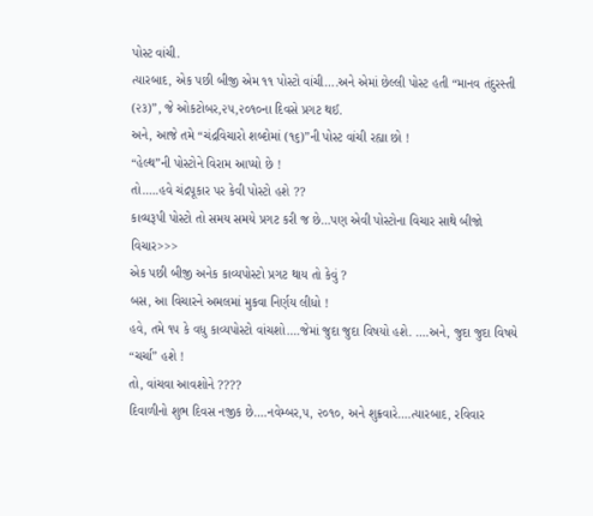પોસ્ટ વાંચી.
ત્યારબાદ, એક પછી બીજી એમ ૧૧ પોસ્ટો વાંચી….અને એમાં છેલ્લી પોસ્ટ હતી “માનવ તંદુરસ્તી (૨૩)”, જે ઓકટોબર,૨૫,૨૦૧૦ના દિવસે પ્રગટ થઈ.
અને, આજે તમે “ચંદ્રવિચારો શબ્દોમાં (૧૬)”ની પોસ્ટ વાંચી રહ્યા છો !
“હેલ્થ”ની પોસ્ટોને વિરામ આપ્યો છે !
તો…..હવે ચંદ્રપૂકાર પર કેવી પોસ્ટો હશે ??
કાવ્યરૂપી પોસ્ટો તો સમય સમયે પ્રગટ કરી જ છે…પણ એવી પોસ્ટોના વિચાર સાથે બીજો વિચાર>>>
એક પછી બીજી અનેક કાવ્યપોસ્ટો પ્રગટ થાય તો કેવું ?
બસ, આ વિચારને અમલમાં મુકવા નિર્ણય લીધો !
હવે, તમે ૧૫ કે વધુ કાવ્યપોસ્ટો વાંચશો….જેમાં જુદા જુદા વિષયો હશે. ….અને, જુદા જુદા વિષયે “ચર્ચા” હશે !
તો, વાંચવા આવશોને ????
દિવાળીનો શુભ દિવસ નજીક છે….નવેમ્બર,૫, ૨૦૧૦, અને શુક્રવારે….ત્યારબાદ, રવિવાર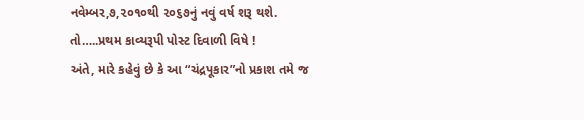નવેમ્બર,૭,૨૦૧૦થી ૨૦૬૭નું નવું વર્ષ શરૂ થશે.
તો…..પ્રથમ કાવ્યરૂપી પોસ્ટ દિવાળી વિષે !
અંતે, મારે કહેવું છે કે આ “ચંદ્રપૂકાર”નો પ્રકાશ તમે જ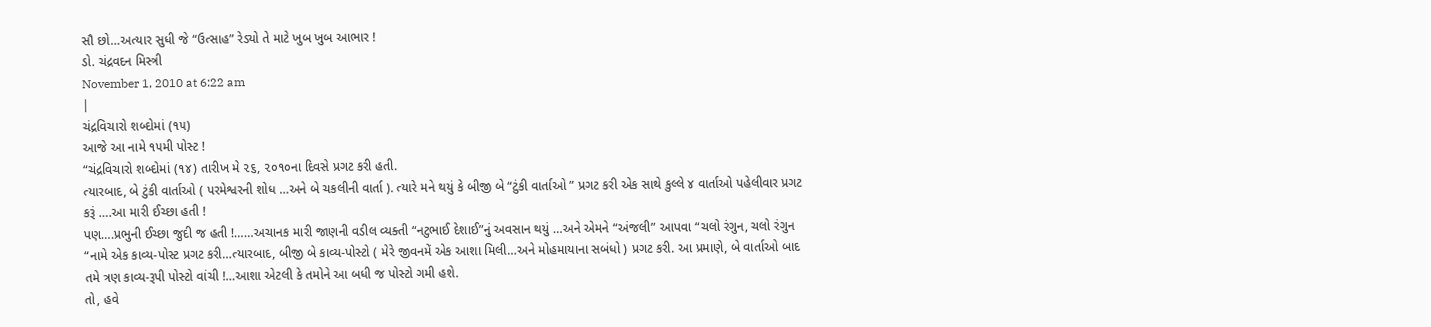સૌ છો…અત્યાર સુધી જે “ઉત્સાહ” રેડ્યો તે માટે ખુબ ખુબ આભાર !
ડો. ચંદ્રવદન મિસ્ત્રી
November 1, 2010 at 6:22 am
|
ચંદ્રવિચારો શબ્દોમાં (૧૫)
આજે આ નામે ૧૫મી પોસ્ટ !
“ચંદ્રવિચારો શબ્દોમાં (૧૪) તારીખ મે ૨૬, ૨૦૧૦ના દિવસે પ્રગટ કરી હતી.
ત્યારબાદ, બે ટુંકી વાર્તાઓ ( પરમેશ્વરની શોધ …અને બે ચકલીની વાર્તા ). ત્યારે મને થયું કે બીજી બે “ટુંકી વાર્તાઓ ” પ્રગટ કરી એક સાથે કુલ્લે ૪ વાર્તાઓ પહેલીવાર પ્રગટ કરૂં ….આ મારી ઈચ્છા હતી !
પણ….પ્રભુની ઈચ્છા જુદી જ હતી !……અચાનક મારી જાણની વડીલ વ્યક્તી “નટુભાઈ દેશાઈ”નું અવસાન થયું …અને એમને “અંજલી” આપવા “ચલો રંગુન, ચલો રંગુન “નામે એક કાવ્ય-પોસ્ટ પ્રગટ કરી…ત્યારબાદ, બીજી બે કાવ્ય-પોસ્ટો ( મેરે જીવનમેં એક આશા મિલી…અને મોહમાયાના સબંધો ) પ્રગટ કરી. આ પ્રમાણે, બે વાર્તાઓ બાદ તમે ત્રણ કાવ્ય-રૂપી પોસ્ટો વાંચી !…આશા એટલી કે તમોને આ બધી જ પોસ્ટો ગમી હશે.
તો, હવે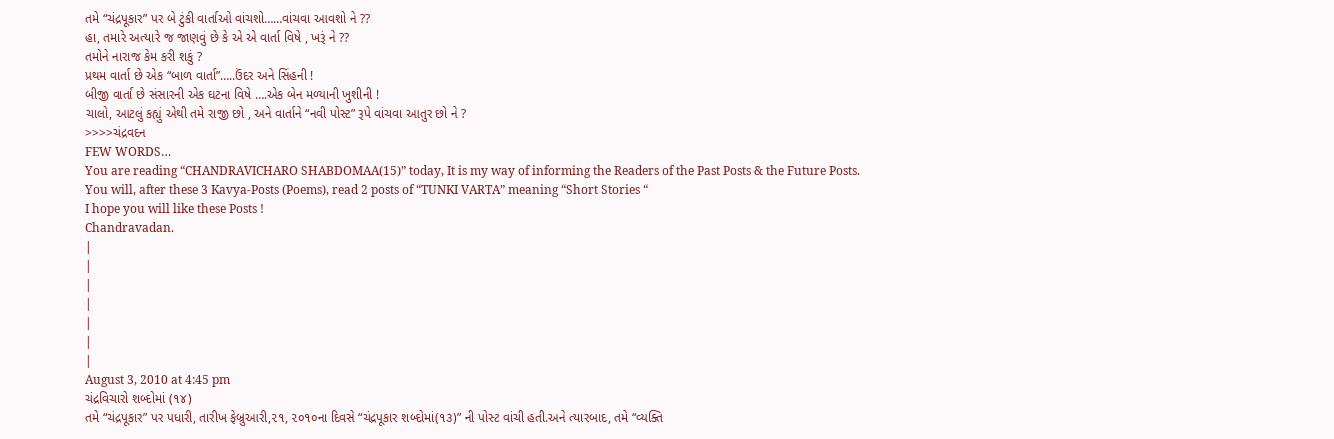તમે “ચંદ્રપૂકાર” પર બે ટુંકી વાર્તાઓ વાંચશો……વાંચવા આવશો ને ??
હા, તમારે અત્યારે જ જાણવું છે કે એ એ વાર્તા વિષે , ખરૂં ને ??
તમોને નારાજ કેમ કરી શકું ?
પ્રથમ વાર્તા છે એક “બાળ વાર્તા”…..ઉંદર અને સિંહની !
બીજી વાર્તા છે સંસારની એક ઘટના વિષે ….એક બેન મળ્યાની ખુશીની !
ચાલો, આટલું કહ્યું એથી તમે રાજી છો , અને વાર્તાને “નવી પોસ્ટ” રૂપે વાંચવા આતુર છો ને ?
>>>>ચંદ્રવદન
FEW WORDS…
You are reading “CHANDRAVICHARO SHABDOMAA(15)” today, It is my way of informing the Readers of the Past Posts & the Future Posts.
You will, after these 3 Kavya-Posts (Poems), read 2 posts of “TUNKI VARTA” meaning “Short Stories “
I hope you will like these Posts !
Chandravadan.
|
|
|
|
|
|
|
August 3, 2010 at 4:45 pm
ચંદ્રવિચારો શબ્દોમાં (૧૪)
તમે “ચંદ્રપૂકાર” પર પધારી, તારીખ ફેબ્રુઆરી,૨૧, ૨૦૧૦ના દિવસે “ચંદ્રપૂકાર શબ્દોમાં(૧૩)” ની પોસ્ટ વાંચી હતી.અને ત્યારબાદ, તમે “વ્યક્તિ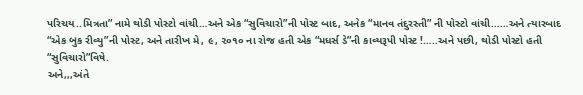પરિચય..મિત્રતા” નામે થોડી પોસ્ટો વાંચી…અને એક “સુવિચારો”ની પોસ્ટ બાદ, અનેક “માનવ તંદુરસ્તી” ની પોસ્ટો વાંચી……અને ત્યારબાદ “એક બુક રીવ્યુ”ની પોસ્ટ, અને તારીખ મે, ૯, ૨૦૧૦ ના રોજ હતી એક “મધર્સ ડે”ની કાવ્યરૂપી પોસ્ટ !…..અને પછી, થોડી પોસ્ટો હતી “સુવિચારો”વિષે.
અને,,,અંતે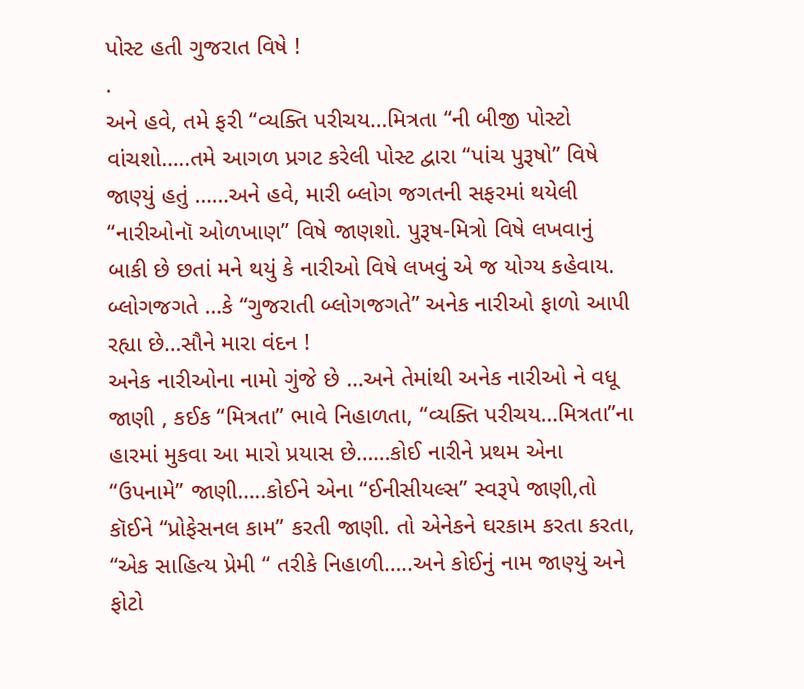પોસ્ટ હતી ગુજરાત વિષે !
.
અને હવે, તમે ફરી “વ્યક્તિ પરીચય…મિત્રતા “ની બીજી પોસ્ટો વાંચશો…..તમે આગળ પ્રગટ કરેલી પોસ્ટ દ્વારા “પાંચ પુરૂષો” વિષે જાણ્યું હતું ……અને હવે, મારી બ્લોગ જગતની સફરમાં થયેલી “નારીઓનૉ ઓળખાણ” વિષે જાણશો. પુરૂષ-મિત્રો વિષે લખવાનું બાકી છે છતાં મને થયું કે નારીઓ વિષે લખવું એ જ યોગ્ય કહેવાય. બ્લોગજગતે …કે “ગુજરાતી બ્લોગજગતે” અનેક નારીઓ ફાળો આપી રહ્યા છે…સૌને મારા વંદન !
અનેક નારીઓના નામો ગુંજે છે …અને તેમાંથી અનેક નારીઓ ને વધૂ જાણી , કઈક “મિત્રતા” ભાવે નિહાળતા, “વ્યક્તિ પરીચય…મિત્રતા”ના હારમાં મુકવા આ મારો પ્રયાસ છે……કોઈ નારીને પ્રથમ એના “ઉપનામે” જાણી…..કોઈને એના “ઈનીસીયલ્સ” સ્વરૂપે જાણી,તો કૉઈને “પ્રોફેસનલ કામ” કરતી જાણી. તો એનેકને ઘરકામ કરતા કરતા, “એક સાહિત્ય પ્રેમી “ તરીકે નિહાળી…..અને કોઈનું નામ જાણ્યું અને ફોટો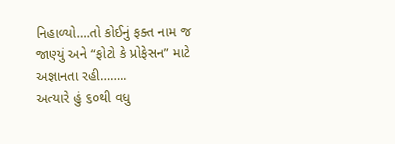નિહાળ્યો….તો કોઈનું ફક્ત નામ જ જાણ્યું અને “ફોટો કે પ્રોફેસન” માટે અજ્ઞાનતા રહી……..
અત્યારે હું ૬૦થી વધુ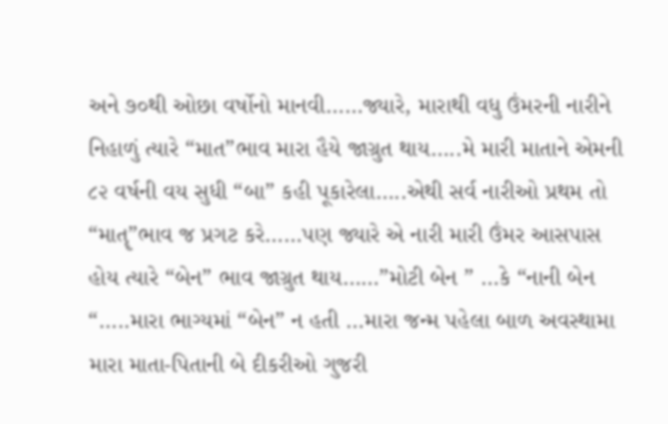અને ૭૦થી ઓછા વર્ષોનો માનવી……જ્યારે, મારાથી વધુ ઉંમરની નારીને નિહાળું ત્યારે “માત”ભાવ મારા હૈયે જાગ્રુત થાય…..મે મારી માતાને એમની ૮૨ વર્ષની વય સુધી “બા” કહી પૂકારેલા…..એથી સર્વ નારીઓ પ્રથમ તો “માતૄ”ભાવ જ પ્રગટ કરે……પણ જ્યારે એ નારી મારી ઉંમર આસપાસ હોય ત્યારે “બેન” ભાવ જાગ્રુત થાય……”મોટી બેન ” …કે “નાની બેન “…..મારા ભાગ્યમાં “બેન” ન હતી …મારા જન્મ પહેલા બાળ અવસ્થામા મારા માતા-પિતાની બે દીકરીઓ ગુજરી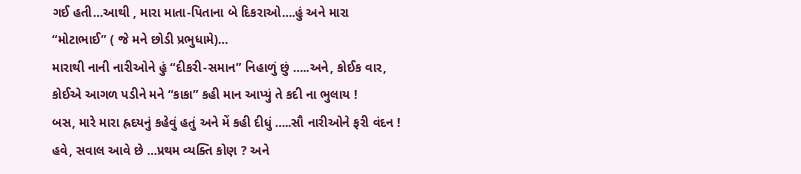ગઈ હતી…આથી , મારા માતા-પિતાના બે દિકરાઓ….હું અને મારા “મોટાભાઈ” ( જે મને છોડી પ્રભુધામે)…
મારાથી નાની નારીઓને હું “દીકરી-સમાન” નિહાળું છું …..અને, કોઈક વાર, કોઈએ આગળ પડીને મને “કાકા” કહી માન આપ્યું તે કદી ના ભુલાય !
બસ, મારે મારા હ્રદયનું કહેવું હતું અને મેં કહી દીધું …..સૌ નારીઓને ફરી વંદન !
હવે, સવાલ આવે છે …પ્રથમ વ્યક્તિ કોણ ? અને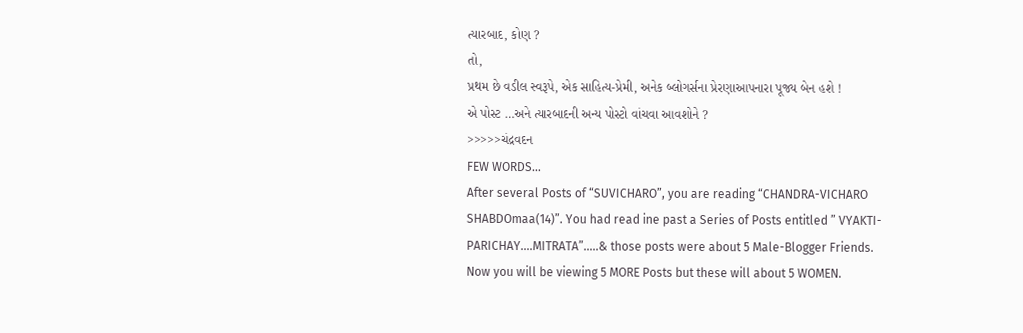ત્યારબાદ, કોણ ?
તો,
પ્રથમ છે વડીલ સ્વરૂપે, એક સાહિત્ય-પ્રેમી, અનેક બ્લોગર્સના પ્રેરણાઆપનારા પૂજ્ય બેન હશે !
એ પોસ્ટ …અને ત્યારબાદની અન્ય પોસ્ટો વાંચવા આવશોને ?
>>>>>ચંદ્રવદન
FEW WORDS…
After several Posts of “SUVICHARO”, you are reading “CHANDRA-VICHARO SHABDOmaa(14)”. You had read ine past a Series of Posts entitled ” VYAKTI-PARICHAY….MITRATA”…..& those posts were about 5 Male-Blogger Friends. Now you will be viewing 5 MORE Posts but these will about 5 WOMEN.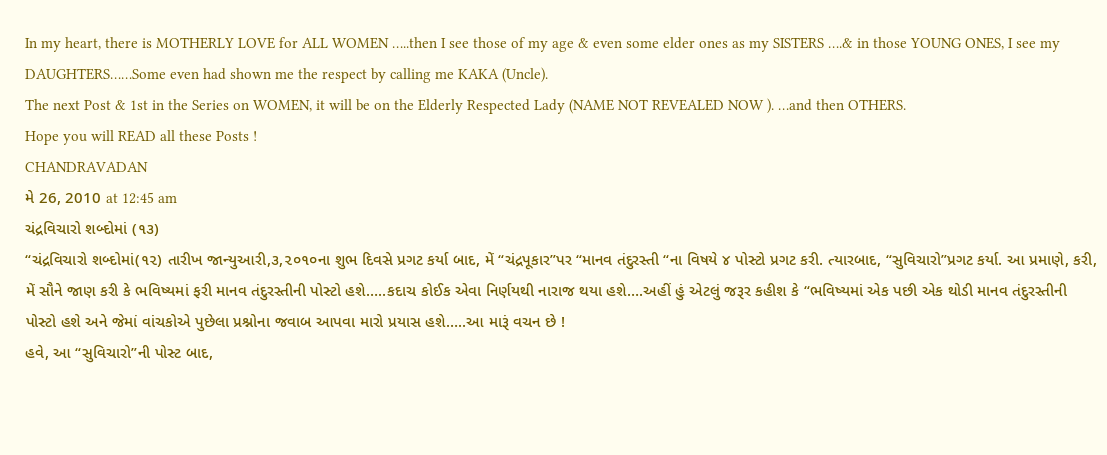In my heart, there is MOTHERLY LOVE for ALL WOMEN …..then I see those of my age & even some elder ones as my SISTERS ….& in those YOUNG ONES, I see my DAUGHTERS……Some even had shown me the respect by calling me KAKA (Uncle).
The next Post & 1st in the Series on WOMEN, it will be on the Elderly Respected Lady (NAME NOT REVEALED NOW ). …and then OTHERS.
Hope you will READ all these Posts !
CHANDRAVADAN
મે 26, 2010 at 12:45 am
ચંદ્રવિચારો શબ્દોમાં (૧૩)
“ચંદ્રવિચારો શબ્દોમાં(૧૨) તારીખ જાન્યુઆરી,૩,૨૦૧૦ના શુભ દિવસે પ્રગટ કર્યા બાદ, મેં “ચંદ્રપૂકાર”પર “માનવ તંદુરસ્તી “ના વિષયે ૪ પોસ્ટો પ્રગટ કરી. ત્યારબાદ, “સુવિચારો”પ્રગટ કર્યા. આ પ્રમાણે, કરી, મેં સૌને જાણ કરી કે ભવિષ્યમાં ફરી માનવ તંદુરસ્તીની પોસ્ટો હશે…..કદાચ કોઈક એવા નિર્ણયથી નારાજ થયા હશે….અહીં હું એટલું જરૂર કહીશ કે “ભવિષ્યમાં એક પછી એક થોડી માનવ તંદુરસ્તીની પોસ્ટો હશે અને જેમાં વાંચકોએ પુછેલા પ્રશ્નોના જવાબ આપવા મારો પ્રયાસ હશે…..આ મારૂં વચન છે !
હવે, આ “સુવિચારો”ની પોસ્ટ બાદ,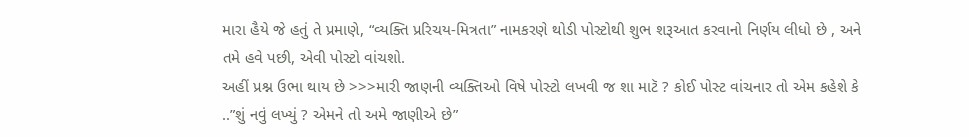મારા હૈયે જે હતું તે પ્રમાણે, “વ્યક્તિ પ્રરિચય-મિત્રતા” નામકરણે થોડી પોસ્ટોથી શુભ શરૂઆત કરવાનો નિર્ણય લીધો છે , અને તમે હવે પછી, એવી પોસ્ટો વાંચશો.
અહીં પ્રશ્ન ઉભા થાય છે >>>મારી જાણની વ્યક્તિઓ વિષે પોસ્ટો લખવી જ શા માટૅ ? કોઈ પોસ્ટ વાંચનાર તો એમ કહેશે કે ..”શું નવું લખ્યું ? એમને તો અમે જાણીએ છે”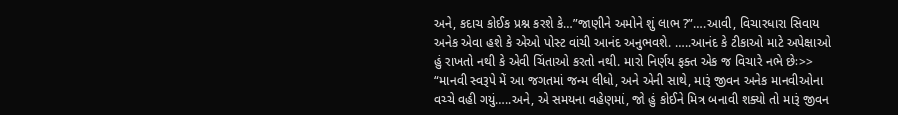અને, કદાચ કોઈક પ્રશ્ન કરશે કે…”જાણીને અમોને શું લાભ ?”….આવી, વિચારધારા સિવાય અનેક એવા હશે કે એઓ પોસ્ટ વાંચી આનંદ અનુભવશે. …..આનંદ કે ટીકાઓ માટે અપેક્ષાઓ હું રાખતો નથી કે એવી ચિંતાઓ કરતો નથી. મારો નિર્ણય ફક્ત એક જ વિચારે નભે છેઃ>> “માનવી સ્વરૂપે મેં આ જગતમાં જન્મ લીધો, અને એની સાથે, મારૂં જીવન અનેક માનવીઓના વચ્ચે વહી ગયું…..અને, એ સમયના વહેણમાં, જો હું કોઈને મિત્ર બનાવી શક્યો તો મારૂં જીવન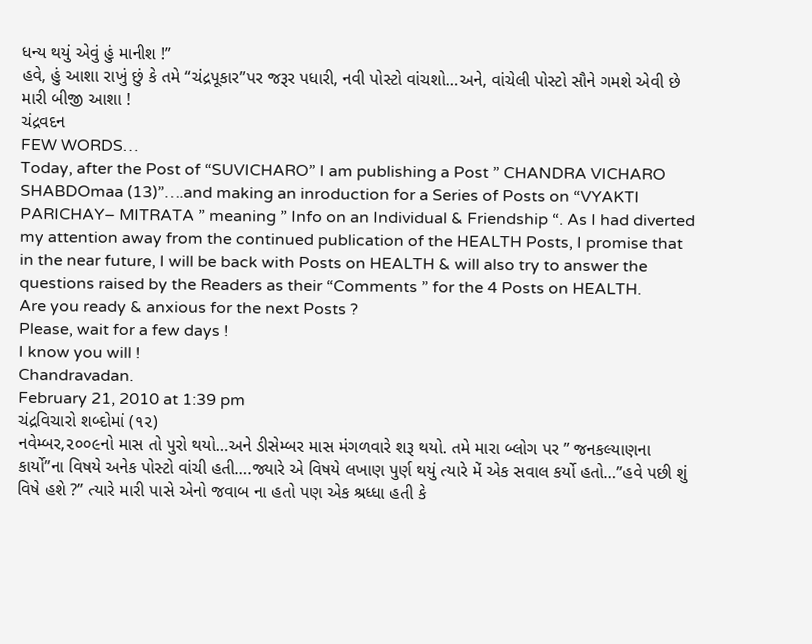ધન્ય થયું એવું હું માનીશ !”
હવે, હું આશા રાખું છું કે તમે “ચંદ્રપૂકાર”પર જરૂર પધારી, નવી પોસ્ટો વાંચશો…અને, વાંચેલી પોસ્ટો સૌને ગમશે એવી છે મારી બીજી આશા !
ચંદ્રવદન
FEW WORDS…
Today, after the Post of “SUVICHARO” I am publishing a Post ” CHANDRA VICHARO SHABDOmaa (13)”….and making an inroduction for a Series of Posts on “VYAKTI PARICHAY– MITRATA ” meaning ” Info on an Individual & Friendship “. As I had diverted my attention away from the continued publication of the HEALTH Posts, I promise that in the near future, I will be back with Posts on HEALTH & will also try to answer the questions raised by the Readers as their “Comments ” for the 4 Posts on HEALTH.
Are you ready & anxious for the next Posts ?
Please, wait for a few days !
I know you will !
Chandravadan.
February 21, 2010 at 1:39 pm
ચંદ્રવિચારો શબ્દોમાં (૧૨)
નવેમ્બર,૨૦૦૯નો માસ તો પુરો થયો…અને ડીસેમ્બર માસ મંગળવારે શરૂ થયો. તમે મારા બ્લોગ પર ” જનકલ્યાણના કાર્યો”ના વિષયે અનેક પોસ્ટો વાંચી હતી….જ્યારે એ વિષયે લખાણ પુર્ણ થયું ત્યારે મેં એક સવાલ કર્યો હતો…”હવે પછી શું વિષે હશે ?” ત્યારે મારી પાસે એનો જવાબ ના હતો પણ એક શ્રધ્ધા હતી કે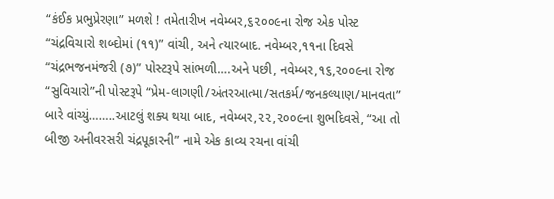“કંઈક પ્રભુપ્રેરણા” મળશે ! તમેતારીખ નવેમ્બર,૬૨૦૦૯ના રોજ એક પોસ્ટ “ચંદ્રવિચારો શબ્દોમાં (૧૧)” વાંચી, અને ત્યારબાદ. નવેમ્બર,૧૧ના દિવસે “ચંદ્રભજનમંજરી (૭)” પોસ્ટરૂપે સાંભળી….અને પછી, નવેમ્બર,૧૬,૨૦૦૯ના રોજ “સુવિચારો”ની પોસ્ટરૂપે “પ્રેમ-લાગણી/અંતરઆત્મા/સતકર્મ/જનકલ્યાણ/માનવતા” બારે વાંચ્યું……..આટલું શક્ય થયા બાદ, નવેમ્બર,૨૨,૨૦૦૯ના શુભદિવસે, “આ તો બીજી અનીવરસરી ચંદ્રપૂકારની” નામે એક કાવ્ય રચના વાંચી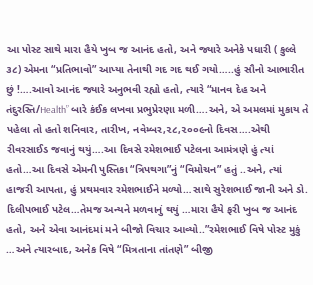આ પોસ્ટ સાથે મારા હૈયે ખુબ જ આનંદ હતો, અને જ્યારે અનેકે પધારી ( કુલ્લે ૩૮) એમના “પ્રતિભાવો” આપ્યા તેનાથી ગદ ગદ થઈ ગયો…..હું સૌનો આભારીત છું !….આવો આનંદ જ્યારે અનુભવી રહ્યો હતો, ત્યારે “માનવ દેહ અને તંદુરસ્તિ/Health” બારે કંઈક લખવા પ્રભુપ્રેરણા મળી….અને, એ અમલમાં મુકાય તે પહેલા તો હતો શનિવાર, તારીખ, નવેમ્બર,૨૮,૨૦૦૯નો દિવસ….એથી રીવરસાઈડ જવાનું થયું….આ દિવસે રમેશભાઈ પટેલના આમંત્રણે હું ત્યાં હતો…આ દિવસે એમની પુસ્તિકા “ત્રિપથગા”નું “વિમોચન” હતું ..અને, ત્યાં હાજરી આપતા, હું પ્રથમવાર રમેશભાઈને મળ્યો…સાથે સુરેશભાઈ જાની અને ડો. દિલીપભાઈ પટેલ…તેમજ અન્યને મળવાનું થયું …મારા હૈયે ફરી ખુબ જ આનંદ હતો, અને એવા આનંદમાં મને બીજો વિચાર આવ્યો..”રમેશભાઈ વિષે પોસ્ટ મુકું …અને ત્યારબાદ, અનેક વિષે “મિત્રતાના તાંતણે” બીજી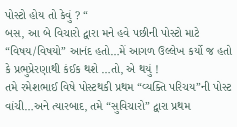પોસ્ટો હોય તો કેવું ? “
બસ, આ બે વિચારો દ્વારા મને હવે પછીની પોસ્ટો માટે “વિષય/વિષયો” આનંદ હતો…મેં આગળ ઉલ્લેખ કર્યો જ હતો કે પ્રભુપ્રેરણાથી કંઈક થશે …તો, એ થયું !
તમે રમેશભાઈ વિષે પોસ્ટથકી પ્રથમ “વ્યક્તિ પરિચય”ની પોસ્ટ વાંચી…અને ત્યારબાદ, તમે “સુવિચારો” દ્વારા પ્રથમ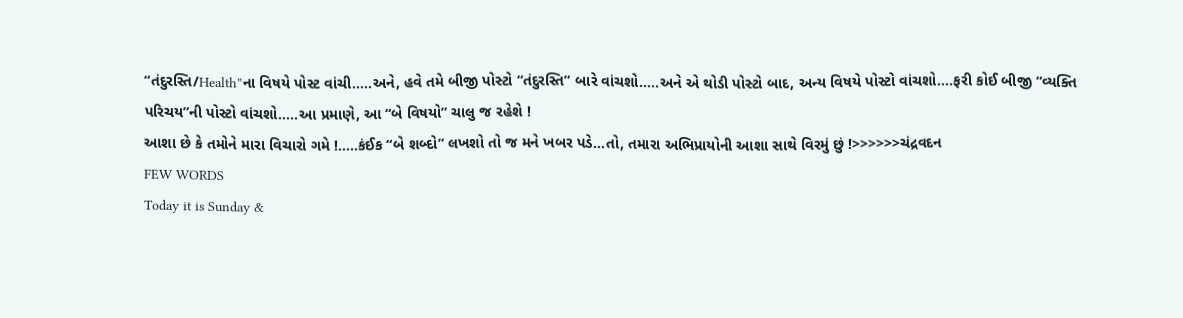“તંદુરસ્તિ/Health”ના વિષયે પોસ્ટ વાંચી…..અને, હવે તમે બીજી પોસ્ટો “તંદુરસ્તિ” બારે વાંચશો…..અને એ થોડી પોસ્ટો બાદ, અન્ય વિષયે પોસ્ટો વાંચશો….ફરી કોઈ બીજી “વ્યક્તિ પરિચય”ની પોસ્ટો વાંચશો…..આ પ્રમાણે, આ “બે વિષયો” ચાલુ જ રહેશે !
આશા છે કે તમોને મારા વિચારો ગમે !…..કંઈક “બે શબ્દો” લખશો તો જ મને ખબર પડે…તો, તમારા અભિપ્રાયોની આશા સાથે વિરમું છું !>>>>>>ચંદ્રવદન
FEW WORDS
Today it is Sunday &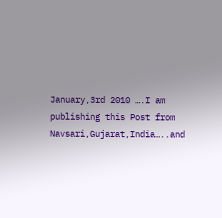January,3rd 2010 ….I am publishing this Post from Navsari,Gujarat,India…..and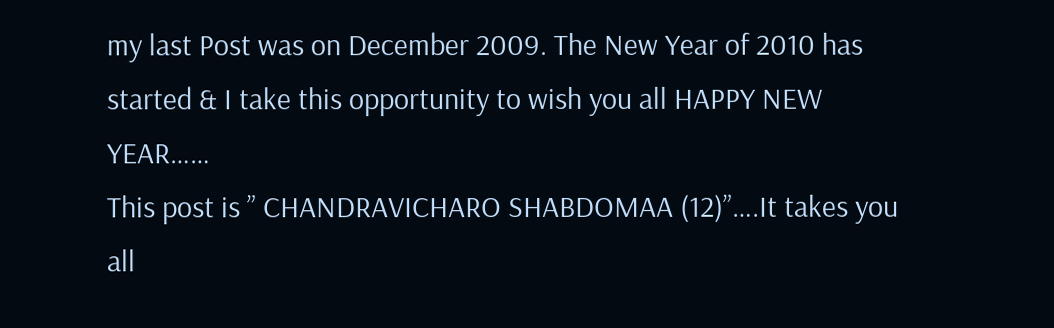my last Post was on December 2009. The New Year of 2010 has started & I take this opportunity to wish you all HAPPY NEW YEAR……
This post is ” CHANDRAVICHARO SHABDOMAA (12)”….It takes you all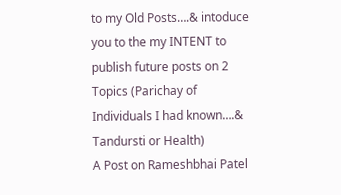to my Old Posts….& intoduce you to the my INTENT to publish future posts on 2 Topics (Parichay of Individuals I had known….& Tandursti or Health)
A Post on Rameshbhai Patel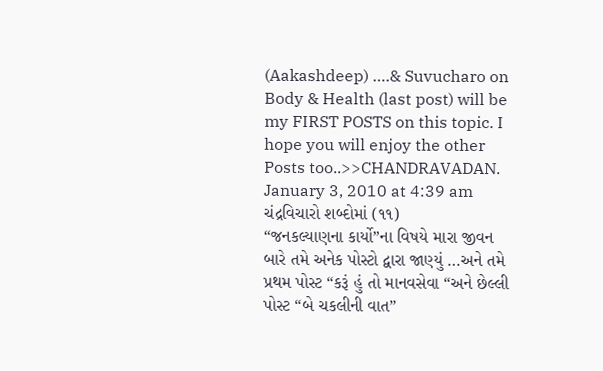(Aakashdeep) ….& Suvucharo on Body & Health (last post) will be my FIRST POSTS on this topic. I hope you will enjoy the other Posts too..>>CHANDRAVADAN.
January 3, 2010 at 4:39 am
ચંદ્રવિચારો શબ્દોમાં (૧૧)
“જનકલ્યાણના કાર્યો”ના વિષયે મારા જીવન બારે તમે અનેક પોસ્ટો દ્વારા જાણ્યું …અને તમે પ્રથમ પોસ્ટ “કરૂં હું તો માનવસેવા “અને છેલ્લી પોસ્ટ “બે ચકલીની વાત”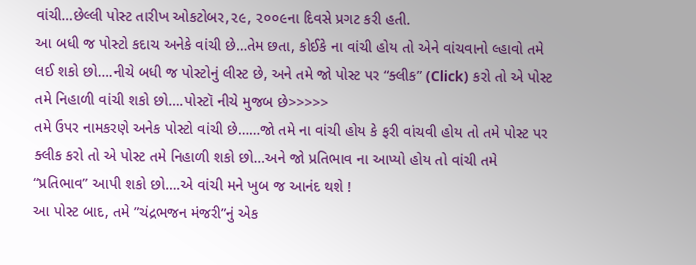વાંચી…છેલ્લી પોસ્ટ તારીખ ઓકટોબર,૨૯, ૨૦૦૯ના દિવસે પ્રગટ કરી હતી.
આ બધી જ પોસ્ટો કદાચ અનેકે વાંચી છે…તેમ છતા, કોઈકે ના વાંચી હોય તો એને વાંચવાનો લ્હાવો તમે લઈ શકો છો….નીચે બધી જ પોસ્ટોનું લીસ્ટ છે, અને તમે જો પોસ્ટ પર “ક્લીક” (Click) કરો તો એ પોસ્ટ તમે નિહાળી વાંચી શકો છો….પોસ્ટૉ નીચે મુજબ છે>>>>>
તમે ઉપર નામકરણે અનેક પોસ્ટો વાંચી છે……જો તમે ના વાંચી હોય કે ફરી વાંચવી હોય તો તમે પોસ્ટ પર ક્લીક કરો તો એ પોસ્ટ તમે નિહાળી શકો છો…અને જો પ્રતિભાવ ના આપ્યો હોય તો વાંચી તમે “પ્રતિભાવ” આપી શકો છો….એ વાંચી મને ખુબ જ આનંદ થશે !
આ પોસ્ટ બાદ, તમે ”ચંદ્રભજન મંજરી”નું એક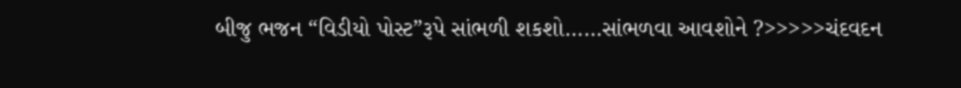બીજુ ભજન “વિડીયો પોસ્ટ”રૂપે સાંભળી શકશો……સાંભળવા આવશોને ?>>>>>ચંદવદન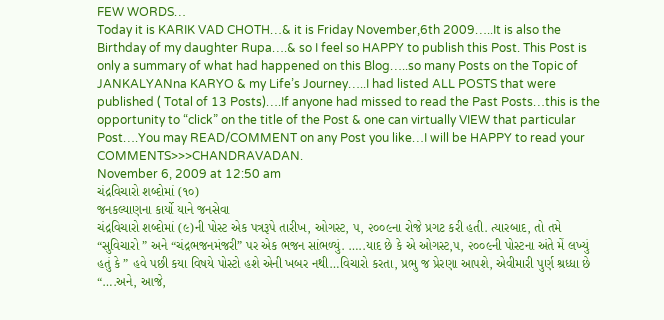FEW WORDS…
Today it is KARIK VAD CHOTH…& it is Friday November,6th 2009…..It is also the Birthday of my daughter Rupa….& so I feel so HAPPY to publish this Post. This Post is only a summary of what had happened on this Blog…..so many Posts on the Topic of JANKALYANna KARYO & my Life’s Journey…..I had listed ALL POSTS that were published ( Total of 13 Posts)….If anyone had missed to read the Past Posts…this is the opportunity to “click” on the title of the Post & one can virtually VIEW that particular Post….You may READ/COMMENT on any Post you like…I will be HAPPY to read your COMMENTS>>>CHANDRAVADAN.
November 6, 2009 at 12:50 am
ચંદ્રવિચારો શબ્દોમાં (૧૦)
જનકલ્યાણના કાર્યો યાને જનસેવા
ચંદ્રવિચારો શબ્દોમાં (૯)ની પોસ્ટ એક પત્રરૂપે તારીખ, ઓગસ્ટ, ૫, ૨૦૦૯ના રોજે પ્રગટ કરી હતી. ત્યારબાદ, તો તમે “સુવિચારો ” અને “ચંદ્રભજનમંજરી” પર એક ભજન સાંભળ્યું. …..યાદ છે કે એ ઓગસ્ટ,૫, ૨૦૦૯ની પોસ્ટના અંતે મેં લખ્યું હતું કે ” હવે પછી કયા વિષયે પોસ્ટો હશે એની ખબર નથી…વિચારો કરતા, પ્રભુ જ પ્રેરણા આપશે, એવીમારી પુર્ણ શ્રધ્ધા છે “….અને, આજે,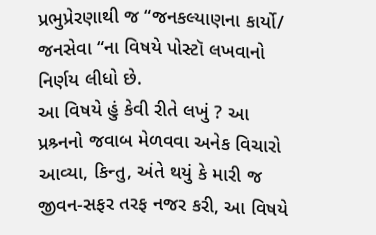પ્રભુપ્રેરણાથી જ “જનકલ્યાણના કાર્યો/ જનસેવા “ના વિષયે પોસ્ટૉ લખવાનો નિર્ણય લીધો છે.
આ વિષયે હું કેવી રીતે લખું ? આ પ્રશ્ર્નનો જવાબ મેળવવા અનેક વિચારો આવ્યા, કિન્તુ, અંતે થયું કે મારી જ જીવન-સફર તરફ નજર કરી, આ વિષયે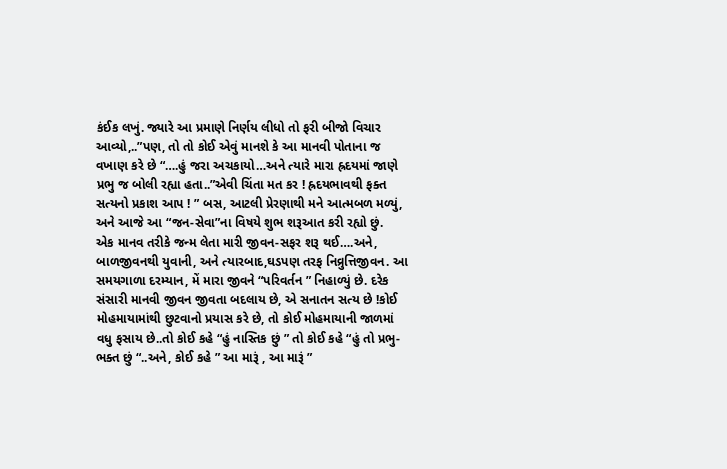કંઈક લખું. જ્યારે આ પ્રમાણે નિર્ણય લીધો તો ફરી બીજો વિચાર આવ્યો,..”પણ, તો તો કોઈ એવું માનશે કે આ માનવી પોતાના જ વખાણ કરે છે “….હું જરા અચકાયો…અને ત્યારે મારા હ્રદયમાં જાણે પ્રભુ જ બોલી રહ્યા હતા..”એવી ચિંતા મત કર ! હ્રદયભાવથી ફક્ત સત્યનો પ્રકાશ આપ ! ” બસ, આટલી પ્રેરણાથી મને આત્મબળ મળ્યું, અને આજે આ “જન-સેવા”ના વિષયે શુભ શરૂઆત કરી રહ્યો છું.
એક માનવ તરીકે જન્મ લેતા મારી જીવન-સફર શરૂ થઈ….અને, બાળજીવનથી યુવાની, અને ત્યારબાદ,ઘડપણ તરફ નિવ્રુત્તિજીવન. આ સમયગાળા દરમ્યાન, મેં મારા જીવને “પરિવર્તન ” નિહાળ્યું છે. દરેક સંસારી માનવી જીવન જીવતા બદલાય છે, એ સનાતન સત્ય છે !કોઈ મોહમાયામાંથી છુટવાનો પ્રયાસ કરે છે, તો કોઈ મોહમાયાની જાળમાં વધુ ફસાય છે..તો કોઈ કહે “હું નાસ્તિક છું ” તો કોઈ કહે “હું તો પ્રભુ-ભક્ત છું “..અને, કોઈ કહે ” આ મારૂં , આ મારૂં ”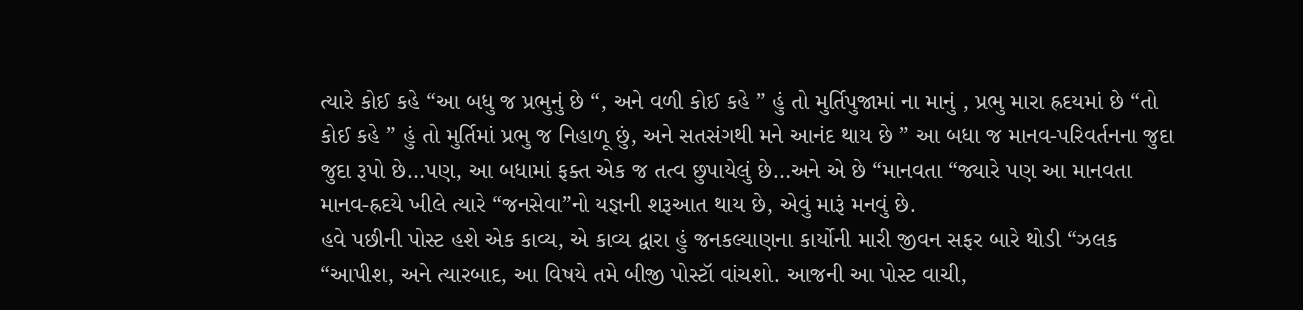ત્યારે કોઈ કહે “આ બધુ જ પ્રભુનું છે “, અને વળી કોઈ કહે ” હું તો મુર્તિપુજામાં ના માનું , પ્રભુ મારા હ્રદયમાં છે “તો કોઈ કહે ” હું તો મુર્તિમાં પ્રભુ જ નિહાળૂ છું, અને સતસંગથી મને આનંદ થાય છે ” આ બધા જ માનવ-પરિવર્તનના જુદા જુદા રૂપો છે…પણ, આ બધામાં ફક્ત એક જ તત્વ છુપાયેલું છે…અને એ છે “માનવતા “જ્યારે પણ આ માનવતા માનવ-હ્રદયે ખીલે ત્યારે “જનસેવા”નો યજ્ઞની શરૂઆત થાય છે, એવું મારૂં મનવું છે.
હવે પછીની પોસ્ટ હશે એક કાવ્ય, એ કાવ્ય દ્વારા હું જનકલ્યાણના કાર્યોની મારી જીવન સફર બારે થોડી “ઝલક “આપીશ, અને ત્યારબાદ, આ વિષયે તમે બીજી પોસ્ટૉ વાંચશો. આજની આ પોસ્ટ વાચી,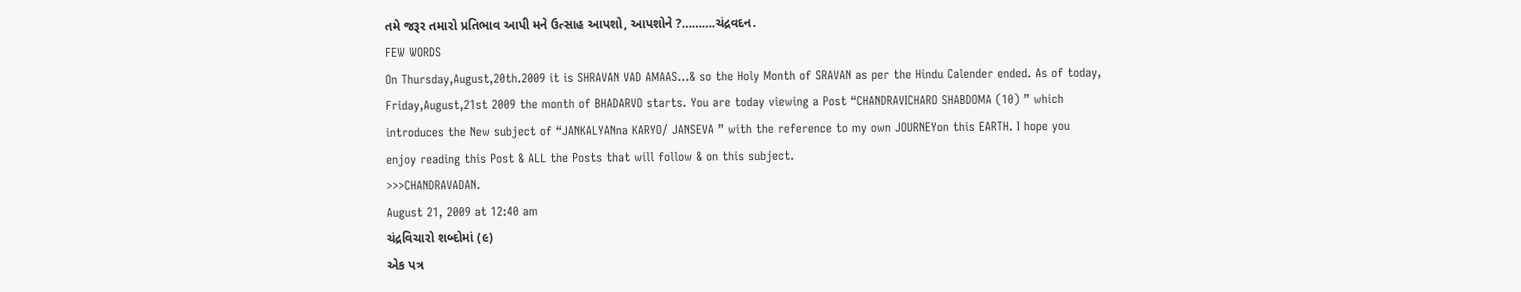તમે જરૂર તમારો પ્રતિભાવ આપી મને ઉત્સાહ આપશો, આપશોને ?……….ચંદ્રવદન.
FEW WORDS
On Thursday,August,20th.2009 it is SHRAVAN VAD AMAAS…& so the Holy Month of SRAVAN as per the Hindu Calender ended. As of today, Friday,August,21st 2009 the month of BHADARVO starts. You are today viewing a Post “CHANDRAVICHARO SHABDOMA (10) ” which introduces the New subject of “JANKALYANna KARYO/ JANSEVA ” with the reference to my own JOURNEYon this EARTH. I hope you enjoy reading this Post & ALL the Posts that will follow & on this subject.
>>>CHANDRAVADAN.
August 21, 2009 at 12:40 am
ચંદ્રવિચારો શબ્દોમાં (૯)
એક પત્ર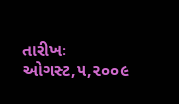તારીખઃ ઓગસ્ટ,૫,૨૦૦૯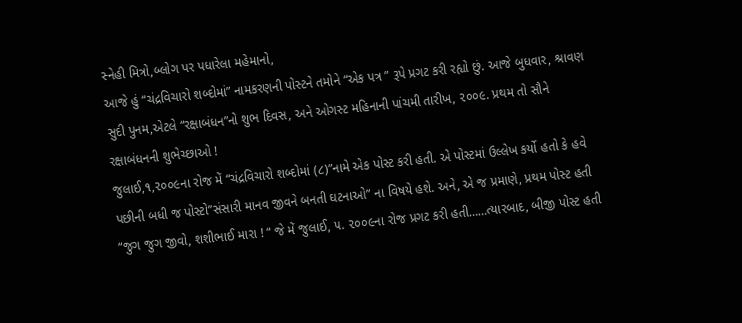સ્નેહી મિત્રો,બ્લોગ પર પધારેલા મહેમાનો,
આજે હું “ચંદ્રવિચારો શબ્દોમાં” નામકરણની પોસ્ટને તમોને “એક પત્ર ” રૂપે પ્રગટ કરી રહ્યો છું. આજે બુધવાર, શ્રાવણ સુદી પુનમ,એટલે “રક્ષાબંધન”નો શુભ દિવસ, અને ઓગસ્ટ મહિનાની પાંચમી તારીખ, ૨૦૦૯. પ્રથમ તો સૌને રક્ષાબંધનની શુભેચ્છાઓ !
જુલાઈ,૧,૨૦૦૯ના રોજ મેં “ચંદ્રવિચારો શબ્દોમાં (૮)”નામે એક પોસ્ટ કરી હતી. એ પોસ્ટમાં ઉલ્લેખ કર્યો હતો કે હવે પછીની બધી જ પોસ્ટો”સંસારી માનવ જીવને બનતી ઘટનાઓ” ના વિષયે હશે. અને, એ જ પ્રમાણે, પ્રથમ પોસ્ટ હતી “જુગ જુગ જીવો, શશીભાઈ મારા ! “ જે મેં જુલાઈ, ૫. ૨૦૦૯ના રોજ પ્રગટ કરી હતી……ત્યારબાદ, બીજી પોસ્ટ હતી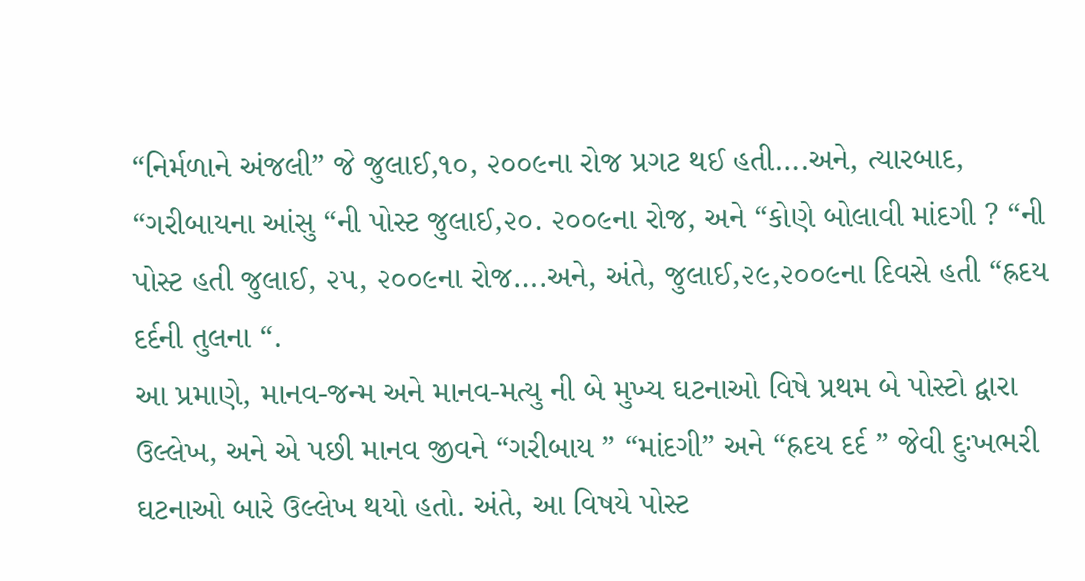“નિર્મળાને અંજલી” જે જુલાઈ,૧૦, ૨૦૦૯ના રોજ પ્રગટ થઈ હતી….અને, ત્યારબાદ, “ગરીબાયના આંસુ “ની પોસ્ટ જુલાઈ,૨૦. ૨૦૦૯ના રોજ, અને “કોણે બોલાવી માંદગી ? “ની પોસ્ટ હતી જુલાઈ, ૨૫, ૨૦૦૯ના રોજ….અને, અંતે, જુલાઈ,૨૯,૨૦૦૯ના દિવસે હતી “હ્રદય દર્દની તુલના “.
આ પ્રમાણે, માનવ-જન્મ અને માનવ-મત્યુ ની બે મુખ્ય ઘટનાઓ વિષે પ્રથમ બે પોસ્ટો દ્વારા ઉલ્લેખ, અને એ પછી માનવ જીવને “ગરીબાય ” “માંદગી” અને “હ્રદય દર્દ ” જેવી દુઃખભરી ઘટનાઓ બારે ઉલ્લેખ થયો હતો. અંતે, આ વિષયે પોસ્ટ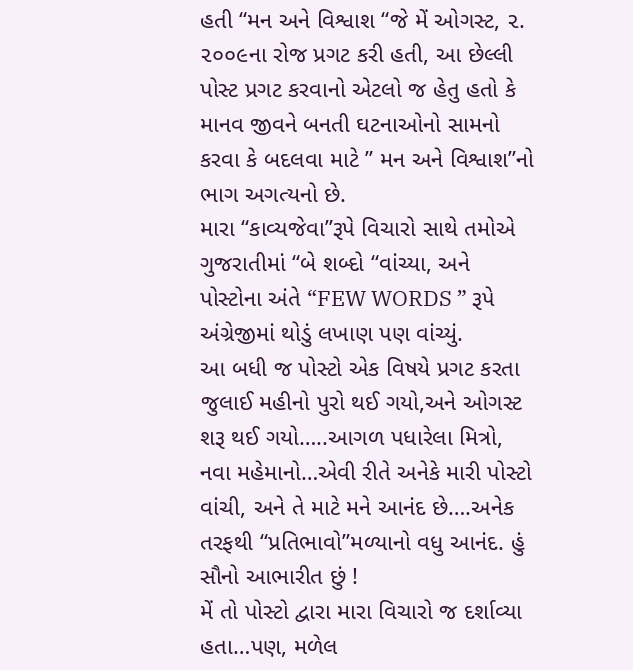હતી “મન અને વિશ્વાશ “જે મેં ઓગસ્ટ, ૨. ૨૦૦૯ના રોજ પ્રગટ કરી હતી, આ છેલ્લી પોસ્ટ પ્રગટ કરવાનો એટલો જ હેતુ હતો કે માનવ જીવને બનતી ઘટનાઓનો સામનો કરવા કે બદલવા માટે ” મન અને વિશ્વાશ”નો ભાગ અગત્યનો છે.
મારા “કાવ્યજેવા”રૂપે વિચારો સાથે તમોએ ગુજરાતીમાં “બે શબ્દો “વાંચ્યા, અને પોસ્ટોના અંતે “FEW WORDS ” રૂપે અંગ્રેજીમાં થોડું લખાણ પણ વાંચ્યું.
આ બધી જ પોસ્ટો એક વિષયે પ્રગટ કરતા જુલાઈ મહીનો પુરો થઈ ગયો,અને ઓગસ્ટ શરૂ થઈ ગયો…..આગળ પધારેલા મિત્રો, નવા મહેમાનો…એવી રીતે અનેકે મારી પોસ્ટો વાંચી, અને તે માટે મને આનંદ છે….અનેક તરફથી “પ્રતિભાવો”મળ્યાનો વધુ આનંદ. હું સૌનો આભારીત છું !
મેં તો પોસ્ટો દ્વારા મારા વિચારો જ દર્શાવ્યા હતા…પણ, મળેલ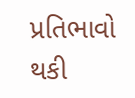પ્રતિભાવો થકી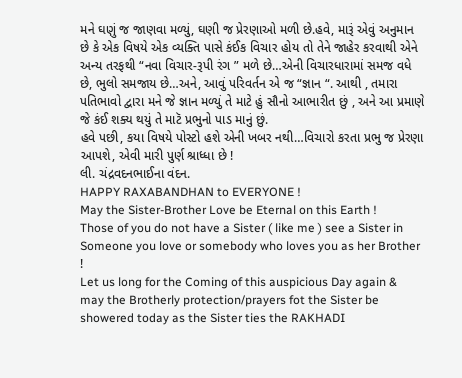મને ઘણું જ જાણવા મળ્યું, ઘણી જ પ્રેરણાઓ મળી છે.હવે, મારૂં એવું અનુમાન છે કે એક વિષયે એક વ્યક્તિ પાસે કંઈક વિચાર હોય તો તેને જાહેર કરવાથી એને અન્ય તરફથી “નવા વિચાર-રૂપી રંગ ” મળે છે…એની વિચારધારામાં સમજ વધે છે, ભુલો સમજાય છે…અને, આવું પરિવર્તન એ જ “જ્ઞાન “. આથી , તમારા પતિભાવો દ્વારા મને જે જ્ઞાન મળ્યું તે માટે હું સૌનો આભારીત છું , અને આ પ્રમાણે જે કંઈ શક્ય થયું તે માટૅ પ્રભુનો પાડ માનું છું.
હવે પછી, કયા વિષયે પોસ્ટો હશે એની ખબર નથી…વિચારો કરતા પ્રભુ જ પ્રેરણા આપશે, એવી મારી પુર્ણ શ્રાધ્ધા છે !
લી. ચંદ્રવદનભાઈના વંદન.
HAPPY RAXABANDHAN to EVERYONE !
May the Sister-Brother Love be Eternal on this Earth !
Those of you do not have a Sister ( like me ) see a Sister in Someone you love or somebody who loves you as her Brother !
Let us long for the Coming of this auspicious Day again & may the Brotherly protection/prayers fot the Sister be showered today as the Sister ties the RAKHADI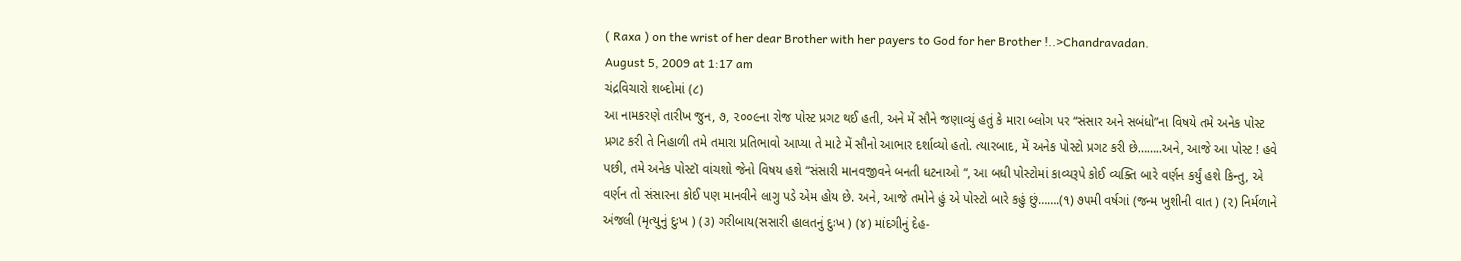( Raxa ) on the wrist of her dear Brother with her payers to God for her Brother !..>Chandravadan.
August 5, 2009 at 1:17 am
ચંદ્રવિચારો શબ્દોમાં (૮)
આ નામકરણે તારીખ જુન, ૭, ૨૦૦૯ના રોજ પોસ્ટ પ્રગટ થઈ હતી, અને મેં સૌને જણાવ્યું હતું કે મારા બ્લોગ પર “સંસાર અને સબંધો”ના વિષયે તમે અનેક પોસ્ટ પ્રગટ કરી તે નિહાળી તમે તમારા પ્રતિભાવો આપ્યા તે માટે મેં સૌનો આભાર દર્શાવ્યો હતો. ત્યારબાદ, મેં અનેક પોસ્ટો પ્રગટ કરી છે……..અને, આજે આ પોસ્ટ ! હવે પછી, તમે અનેક પોસ્ટૉ વાંચશો જેનો વિષય હશે “સંસારી માનવજીવને બનતી ધટનાઓ “, આ બધી પોસ્ટોમાં કાવ્યરૂપે કોઈ વ્યક્તિ બારે વર્ણન કર્યું હશે કિન્તુ, એ વર્ણન તો સંસારના કોઈ પણ માનવીને લાગુ પડે એમ હોય છે. અને, આજે તમોને હું એ પોસ્ટો બારે કહું છું…….(૧) ૭૫મી વર્ષગાં (જન્મ ખુશીની વાત ) (૨) નિર્મળાને અંજલી (મૃત્યુનું દુઃખ ) (૩) ગરીબાય(સસારી હાલતનું દુઃખ ) (૪) માંદગીનું દેહ-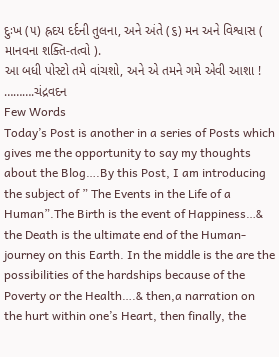દુઃખ (૫) હ્રદય દર્દની તુલના, અને અંતે (૬) મન અને વિશ્વાસ ( માનવના શક્તિ-તત્વો ).
આ બધી પોસ્ટો તમે વાંચશો, અને એ તમને ગમે એવી આશા ! ……….ચંદ્રવદન
Few Words
Today’s Post is another in a series of Posts which gives me the opportunity to say my thoughts about the Blog….By this Post, I am introducing the subject of ” The Events in the Life of a Human”.The Birth is the event of Happiness…& the Death is the ultimate end of the Human-journey on this Earth. In the middle is the are the possibilities of the hardships because of the Poverty or the Health….& then,a narration on the hurt within one’s Heart, then finally, the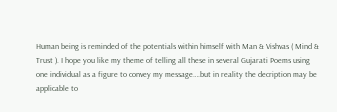Human being is reminded of the potentials within himself with Man & Vishvas ( Mind & Trust ). I hope you like my theme of telling all these in several Gujarati Poems using one individual as a figure to convey my message….but in reality the decription may be applicable to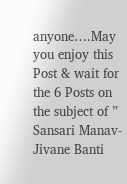anyone….May you enjoy this Post & wait for the 6 Posts on the subject of ” Sansari Manav-Jivane Banti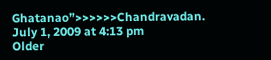Ghatanao”>>>>>>Chandravadan.
July 1, 2009 at 4:13 pm
Older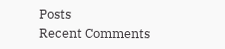Posts
Recent Comments